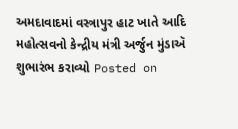અમદાવાદમાં વસ્ત્રાપુર હાટ ખાતે આદિ મહોત્સવનો કેન્દ્રીય મંત્રી અર્જુન મુંડાઍ શુભારંભ કરાવ્યો Posted on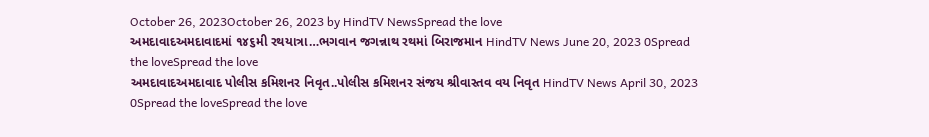October 26, 2023October 26, 2023 by HindTV NewsSpread the love
અમદાવાદઅમદાવાદમાં ૧૪૬મી રથયાત્રા…ભગવાન જગન્નાથ રથમાં બિરાજમાન HindTV News June 20, 2023 0Spread the loveSpread the love
અમદાવાદઅમદાવાદ પોલીસ કમિશનર નિવૃત..પોલીસ કમિશનર સંજય શ્રીવાસ્તવ વય નિવૃત HindTV News April 30, 2023 0Spread the loveSpread the love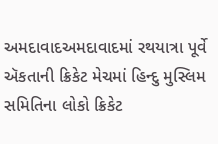અમદાવાદઅમદાવાદમાં રથયાત્રા પૂર્વે ઍકતાની ક્રિકેટ મેચમાં હિન્દુ મુસ્લિમ સમિતિના લોકો ક્રિકેટ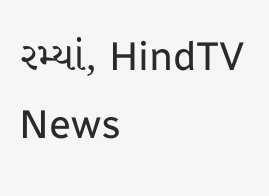રમ્યાં, HindTV News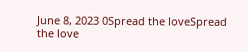June 8, 2023 0Spread the loveSpread the love